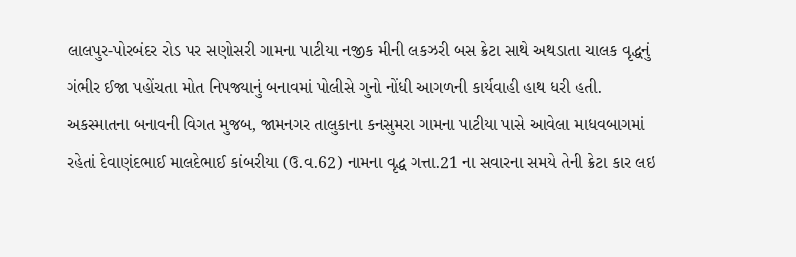લાલપુર-પોરબંદર રોડ પર સણોસરી ગામના પાટીયા નજીક મીની લકઝરી બસ ક્રેટા સાથે અથડાતા ચાલક વૃદ્ધનું ગંભીર ઈજા પહોંચતા મોત નિપજ્યાનું બનાવમાં પોલીસે ગુનો નોંધી આગળની કાર્યવાહી હાથ ધરી હતી.
અકસ્માતના બનાવની વિગત મુજબ, જામનગર તાલુકાના કનસુમરા ગામના પાટીયા પાસે આવેલા માધવબાગમાં રહેતાં દેવાણંદભાઈ માલદેભાઈ કાંબરીયા (ઉ.વ.62) નામના વૃદ્ધ ગત્તા.21 ના સવારના સમયે તેની ક્રેટા કાર લઇ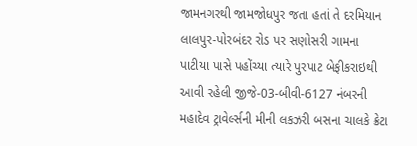જામનગરથી જામજોધપુર જતા હતાં તે દરમિયાન લાલપુર-પોરબંદર રોડ પર સણોસરી ગામના પાટીયા પાસે પહોંચ્યા ત્યારે પુરપાટ બેફીકરાઇથી આવી રહેલી જીજે-03-બીવી-6127 નંબરની મહાદેવ ટ્રાવેર્લ્સની મીની લકઝરી બસના ચાલકે ક્રેટા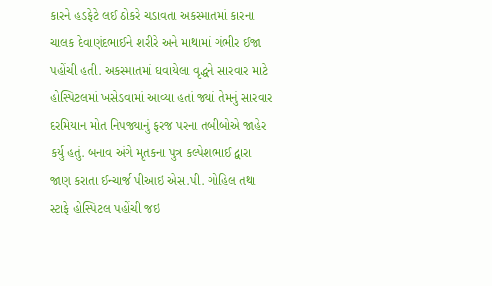કારને હડફેટે લઈ ઠોકરે ચડાવતા અકસ્માતમાં કારના ચાલક દેવાણંદભાઈને શરીરે અને માથામાં ગંભીર ઈજા પહોંચી હતી. અકસ્માતમાં ઘવાયેલા વૃદ્ધને સારવાર માટે હોસ્પિટલમાં ખસેડવામાં આવ્યા હતાં જ્યાં તેમનું સારવાર દરમિયાન મોત નિપજ્યાનું ફરજ પરના તબીબોએ જાહેર કર્યુ હતું. બનાવ અંગે મૃતકના પુત્ર કલ્પેશભાઈ દ્વારા જાણ કરાતા ઈન્ચાર્જ પીઆઇ એસ.પી. ગોહિલ તથા સ્ટાફે હોસ્પિટલ પહોંચી જઇ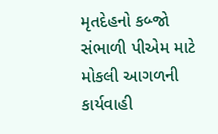મૃતદેહનો કબ્જો સંભાળી પીએમ માટે મોકલી આગળની કાર્યવાહી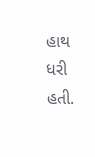હાથ ધરી હતી.